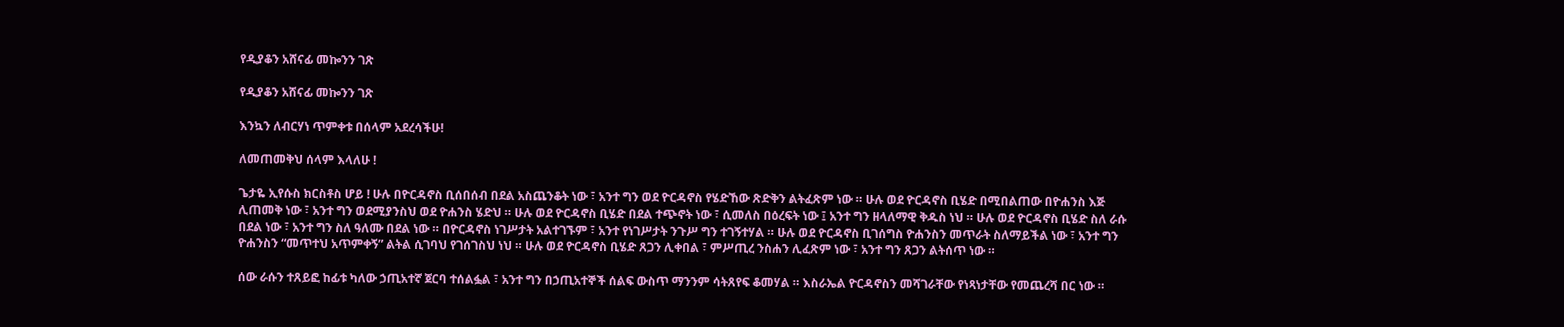የዲያቆን አሸናፊ መኰንን ገጽ

የዲያቆን አሸናፊ መኰንን ገጽ

እንኳን ለብርሃነ ጥምቀቱ በሰላም አደረሳችሁ!

ለመጠመቅህ ሰላም እላለሁ !

ጌታዬ ኢየሱስ ክርስቶስ ሆይ ! ሁሉ በዮርዳኖስ ቢሰበሰብ በደል አስጨንቆት ነው ፣ አንተ ግን ወደ ዮርዳኖስ የሄድኸው ጽድቅን ልትፈጽም ነው ። ሁሉ ወደ ዮርዳኖስ ቢሄድ በሚበልጠው በዮሐንስ እጅ ሊጠመቅ ነው ፣ አንተ ግን ወደሚያንስህ ወደ ዮሐንስ ሄድህ ። ሁሉ ወደ ዮርዳኖስ ቢሄድ በደል ተጭኖት ነው ፣ ሲመለስ በዕረፍት ነው ፤ አንተ ግን ዘላለማዊ ቅዱስ ነህ ። ሁሉ ወደ ዮርዳኖስ ቢሄድ ስለ ራሱ በደል ነው ፣ አንተ ግን ስለ ዓለሙ በደል ነው ። በዮርዳኖስ ነገሥታት አልተገኙም ፣ አንተ የነገሥታት ንጉሥ ግን ተገኝተሃል ። ሁሉ ወደ ዮርዳኖስ ቢገሰግስ ዮሐንስን መጥራት ስለማይችል ነው ፣ አንተ ግን ዮሐንስን “መጥተህ አጥምቀኝ” ልትል ሲገባህ የገሰገስህ ነህ ። ሁሉ ወደ ዮርዳኖስ ቢሄድ ጸጋን ሊቀበል ፣ ምሥጢረ ንስሐን ሊፈጽም ነው ፣ አንተ ግን ጸጋን ልትሰጥ ነው ።

ሰው ራሱን ተጸይፎ ከፊቱ ካለው ኃጢአተኛ ጀርባ ተሰልፏል ፣ አንተ ግን በኃጢአተኞች ሰልፍ ውስጥ ማንንም ሳትጸየፍ ቆመሃል ። እስራኤል ዮርዳኖስን መሻገራቸው የነጻነታቸው የመጨረሻ በር ነው ።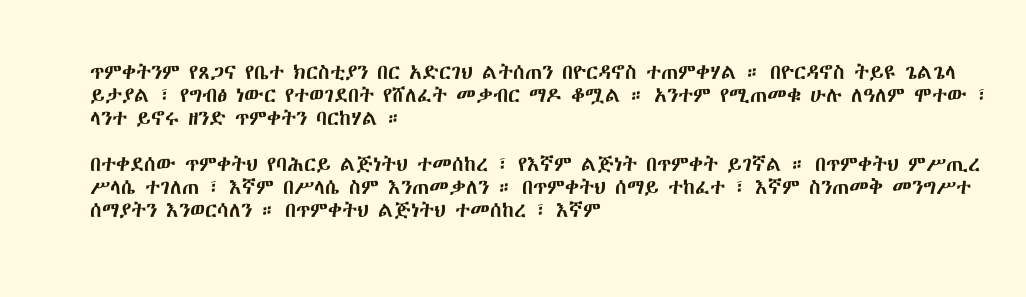ጥምቀትንም የጸጋና የቤተ ክርስቲያን በር አድርገህ ልትሰጠን በዮርዳኖስ ተጠምቀሃል ። በዮርዳኖስ ትይዩ ጌልጌላ ይታያል ፣ የግብፅ ነውር የተወገደበት የሸለፈት መቃብር ማዶ ቆሟል ። አንተም የሚጠመቁ ሁሉ ለዓለም ሞተው ፣ ላንተ ይኖሩ ዘንድ ጥምቀትን ባርከሃል ።

በተቀደሰው ጥምቀትህ የባሕርይ ልጅነትህ ተመሰከረ ፣ የእኛም ልጅነት በጥምቀት ይገኛል ። በጥምቀትህ ምሥጢረ ሥላሴ ተገለጠ ፣ እኛም በሥላሴ ስም እንጠመቃለን ። በጥምቀትህ ሰማይ ተከፈተ ፣ እኛም ስንጠመቅ መንግሥተ ሰማያትን እንወርሳለን ። በጥምቀትህ ልጅነትህ ተመሰከረ ፣ እኛም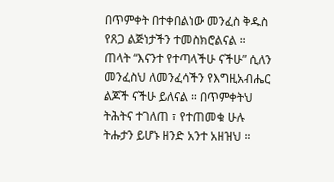በጥምቀት በተቀበልነው መንፈስ ቅዱስ የጸጋ ልጅነታችን ተመስክሮልናል ። ጠላት “እናንተ የተጣላችሁ ናችሁ” ሲለን መንፈስህ ለመንፈሳችን የእግዚአብሔር ልጆች ናችሁ ይለናል ። በጥምቀትህ ትሕትና ተገለጠ ፣ የተጠመቁ ሁሉ ትሑታን ይሆኑ ዘንድ አንተ አዘዝህ ።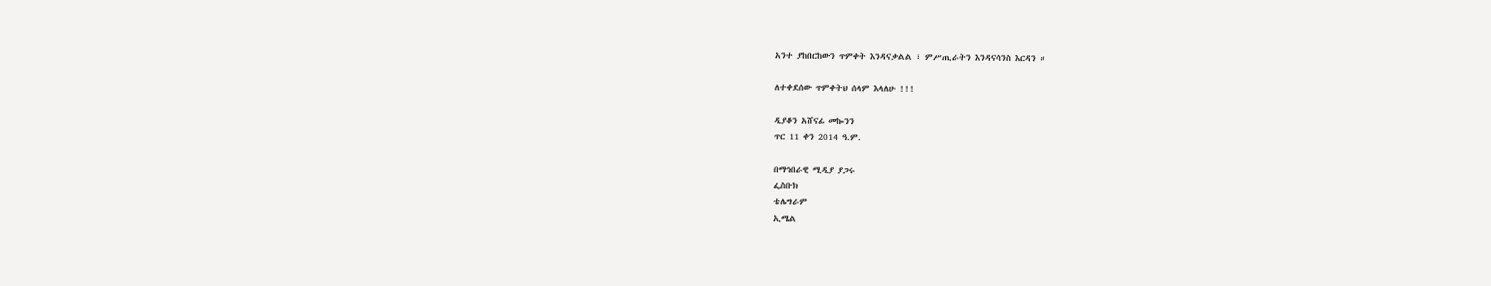አንተ ያከበርከውን ጥምቀት እንዳናቃልል ፣ ምሥጢራትን እንዳናሳንስ እርዳን ።

ለተቀደሰው ጥምቀትህ ሰላም እላለሁ !!!

ዲያቆን አሸናፊ መኰንን
ጥር 11 ቀን 2014 ዓ.ም.

በማኅበራዊ ሚዲያ ያጋሩ
ፌስቡክ
ቴሌግራም
ኢሜል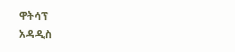ዋትሳፕ
አዳዲስ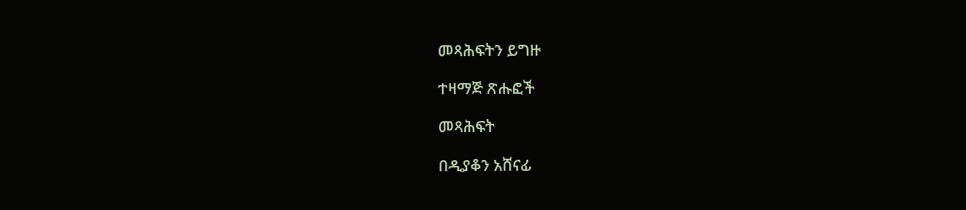መጻሕፍትን ይግዙ

ተዛማጅ ጽሑፎች

መጻሕፍት

በዲያቆን አሸናፊ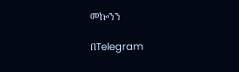መኰንን

በTelegram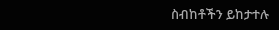ስብከቶችን ይከታተሉ